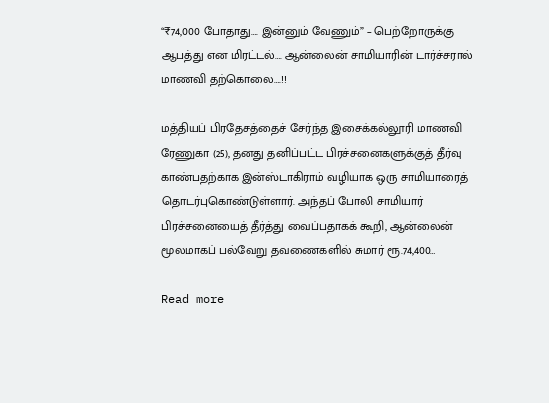“₹74,000 போதாது…. இன்னும் வேணும்” – பெற்றோருக்கு ஆபத்து என மிரட்டல்…. ஆன்லைன் சாமியாரின் டார்ச்சரால் மாணவி தற்கொலை….!!

மத்தியப் பிரதேசத்தைச் சேர்ந்த இசைக்கல்லூரி மாணவி ரேணுகா (25), தனது தனிப்பட்ட பிரச்சனைகளுக்குத் தீர்வு காண்பதற்காக இன்ஸ்டாகிராம் வழியாக ஒரு சாமியாரைத் தொடர்புகொண்டுள்ளார். அந்தப் போலி சாமியார் பிரச்சனையைத் தீர்த்து வைப்பதாகக் கூறி, ஆன்லைன் மூலமாகப் பல்வேறு தவணைகளில் சுமார் ரூ.74,400…

Read more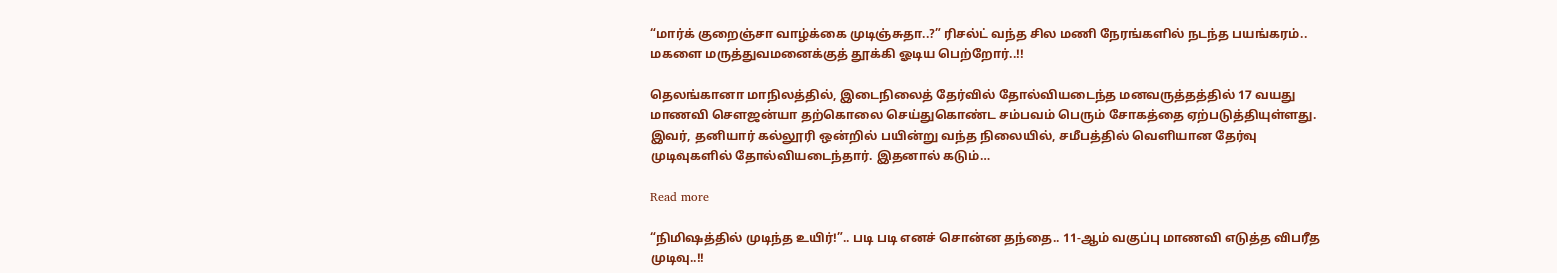“மார்க் குறைஞ்சா வாழ்க்கை முடிஞ்சுதா..?” ரிசல்ட் வந்த சில மணி நேரங்களில் நடந்த பயங்கரம்.. மகளை மருத்துவமனைக்குத் தூக்கி ஓடிய பெற்றோர்..!!

தெலங்கானா மாநிலத்தில், இடைநிலைத் தேர்வில் தோல்வியடைந்த மனவருத்தத்தில் 17 வயது மாணவி சௌஜன்யா தற்கொலை செய்துகொண்ட சம்பவம் பெரும் சோகத்தை ஏற்படுத்தியுள்ளது.  இவர், தனியார் கல்லூரி ஒன்றில் பயின்று வந்த நிலையில், சமீபத்தில் வெளியான தேர்வு முடிவுகளில் தோல்வியடைந்தார். இதனால் கடும்…

Read more

“நிமிஷத்தில் முடிந்த உயிர்!”.. படி படி எனச் சொன்ன தந்தை.. 11-ஆம் வகுப்பு மாணவி எடுத்த விபரீத முடிவு..!!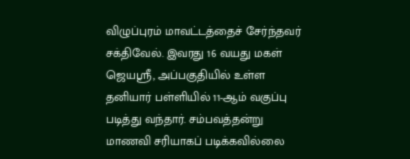விழுப்புரம் மாவட்டத்தைச் சேர்ந்தவர் சக்திவேல். இவரது 16 வயது மகள் ஜெயஸ்ரீ, அப்பகுதியில் உள்ள தனியார் பள்ளியில் 11-ஆம் வகுப்பு படித்து வந்தார். சம்பவத்தன்று மாணவி சரியாகப் படிக்கவில்லை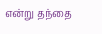என்று தந்தை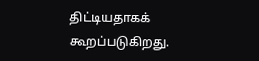திட்டியதாகக் கூறப்படுகிறது.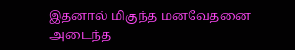இதனால் மிகுந்த மனவேதனை அடைந்த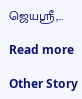ஜெயஸ்ரீ,…

Read more

Other Story